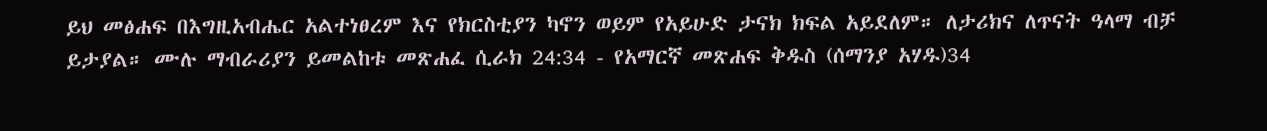ይህ መፅሐፍ በእግዚአብሔር አልተነፀረም እና የክርስቲያን ካኖን ወይም የአይሁድ ታናክ ክፍል አይደለም። ለታሪክና ለጥናት ዓላማ ብቻ ይታያል። ሙሉ ማብራሪያን ይመልከቱ መጽሐፈ ሲራክ 24:34 - የአማርኛ መጽሐፍ ቅዱስ (ሰማንያ አሃዱ)34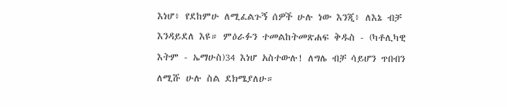እነሆ፥ የደከምሁ ለሚፈልጉኝ ሰዎች ሁሉ ነው እንጂ፥ ለእኔ ብቻ እንዳይደለ እዩ። ምዕራፉን ተመልከትመጽሐፍ ቅዱስ - (ካቶሊካዊ እትም - ኤማሁስ)34 እነሆ አስተውሉ! ለግሌ ብቻ ሳይሆን ጥበብን ለሚሹ ሁሉ ስል ደክሜያለሁ።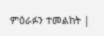ምዕራፉን ተመልከት |